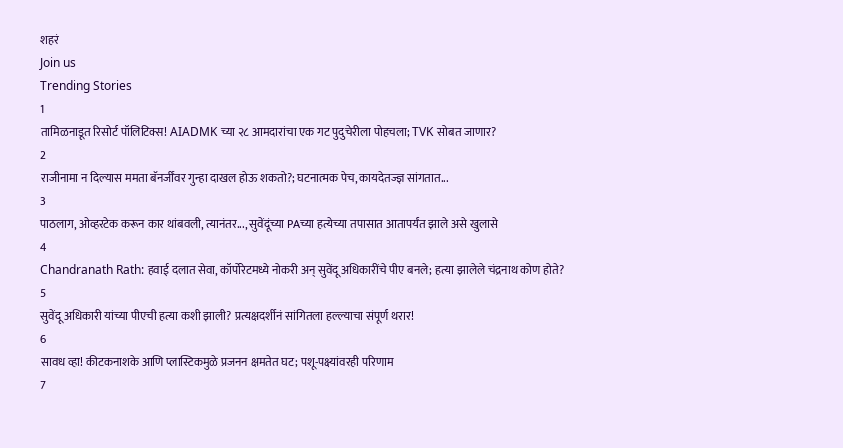शहरं
Join us
Trending Stories
1
तामिळनाडूत रिसोर्ट पॉलिटिक्स! AIADMK च्या २८ आमदारांचा एक गट पुदुचेरीला पोहचला; TVK सोबत जाणार?
2
राजीनामा न दिल्यास ममता बॅनर्जींवर गुन्हा दाखल होऊ शकतो?; घटनात्मक पेच, कायदेतज्ज्ञ सांगतात...
3
पाठलाग, ओव्हरटेक करून कार थांबवली, त्यानंतर..., सुवेंदूंच्या PAच्या हत्येच्या तपासात आतापर्यंत झाले असे खुलासे
4
Chandranath Rath: हवाई दलात सेवा, कॉर्पोरेटमध्ये नोकरी अन् सुवेंदू अधिकारींचे पीए बनले; हत्या झालेले चंद्रनाथ कोण होते?
5
सुवेंदू अधिकारी यांच्या पीएची हत्या कशी झाली? प्रत्यक्षदर्शीनं सांगितला हल्ल्याचा संपूर्ण थरार!
6
सावध व्हा! कीटकनाशके आणि प्लास्टिकमुळे प्रजनन क्षमतेत घट; पशू-पक्ष्यांवरही परिणाम
7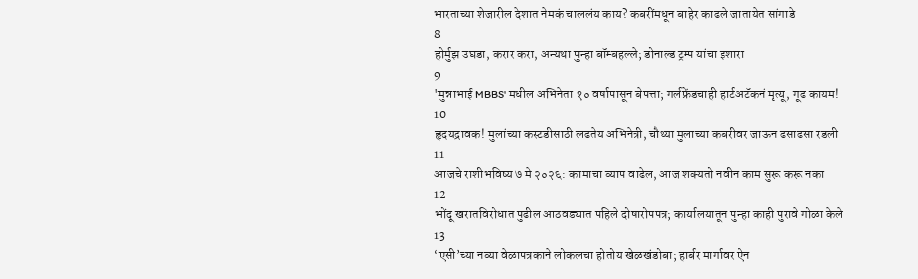भारताच्या शेजारील देशात नेमकं चाललंय काय? कबरींमधून बाहेर काढले जातायेत सांगाडे
8
होर्मुझ उघडा, करार करा, अन्यथा पुन्हा बॉम्बहल्ले; डोनाल्ड ट्रम्प यांचा इशारा
9
'मुन्नाभाई MBBS' मधील अभिनेता १० वर्षापासून बेपत्ता; गर्लफ्रेंडचाही हार्टअटॅकनं मृत्यू, गूढ कायम!
10
हृदयद्रावक! मुलांच्या कस्टडीसाठी लढतेय अभिनेत्री, चौथ्या मुलाच्या कबरीवर जाऊन ढसाढसा रडली
11
आजचे राशीभविष्य ७ मे २०२६: कामाचा व्याप वाढेल, आज शक्यतो नवीन काम सुरू करू नका
12
भोंदू खरातविरोधात पुढील आठवड्यात पहिले दोषारोपपत्र; कार्यालयातून पुन्हा काही पुरावे गोळा केले
13
‘एसी’च्या नव्या वेळापत्रकाने लोकलचा होतोय खेळखंडोबा; हार्बर मार्गावर ऐन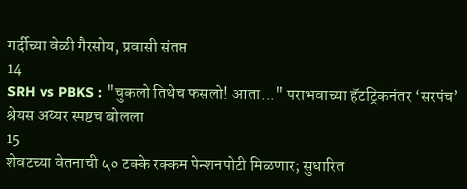गर्दीच्या वेळी गैरसोय, प्रवासी संतप्त
14
SRH vs PBKS : "चुकलो तिथेच फसलो! आता..." पराभवाच्या हॅटट्रिकनंतर ‘सरपंच’ श्रेयस अय्यर स्पष्टच बोलला
15
शेवटच्या वेतनाची ५० टक्के रक्कम पेन्शनपोटी मिळणार; सुधारित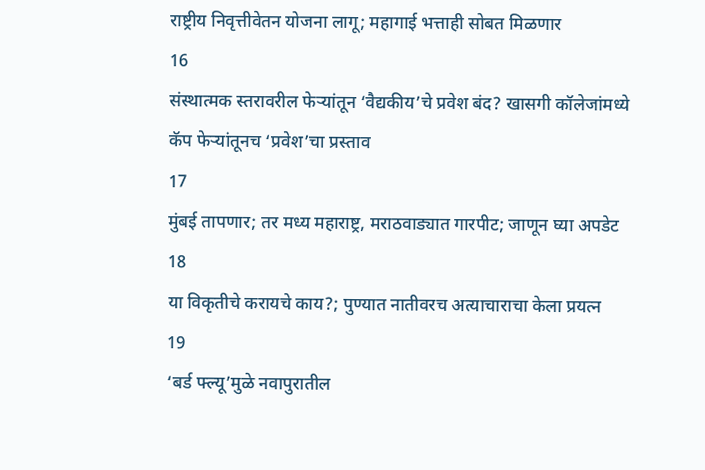राष्ट्रीय निवृत्तीवेतन योजना लागू; महागाई भत्ताही सोबत मिळणार
16
संस्थात्मक स्तरावरील फेऱ्यांतून ‘वैद्यकीय’चे प्रवेश बंद? खासगी कॉलेजांमध्ये कॅप फेऱ्यांतूनच ‘प्रवेश’चा प्रस्ताव
17
मुंबई तापणार; तर मध्य महाराष्ट्र, मराठवाड्यात गारपीट; जाणून घ्या अपडेट
18
या विकृतीचे करायचे काय?; पुण्यात नातीवरच अत्याचाराचा केला प्रयत्न
19
‘बर्ड फ्ल्यू’मुळे नवापुरातील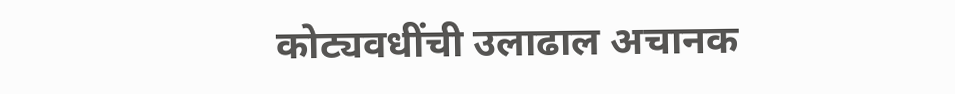कोट्यवधींची उलाढाल अचानक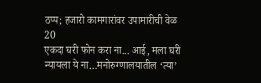ठप्प; हजारो कामगारांवर उपामारीची वेळ
20
एकदा घरी फोन करा ना... आई, मला घरी न्यायला ये ना…मनोरुग्णालयातील ‘त्या’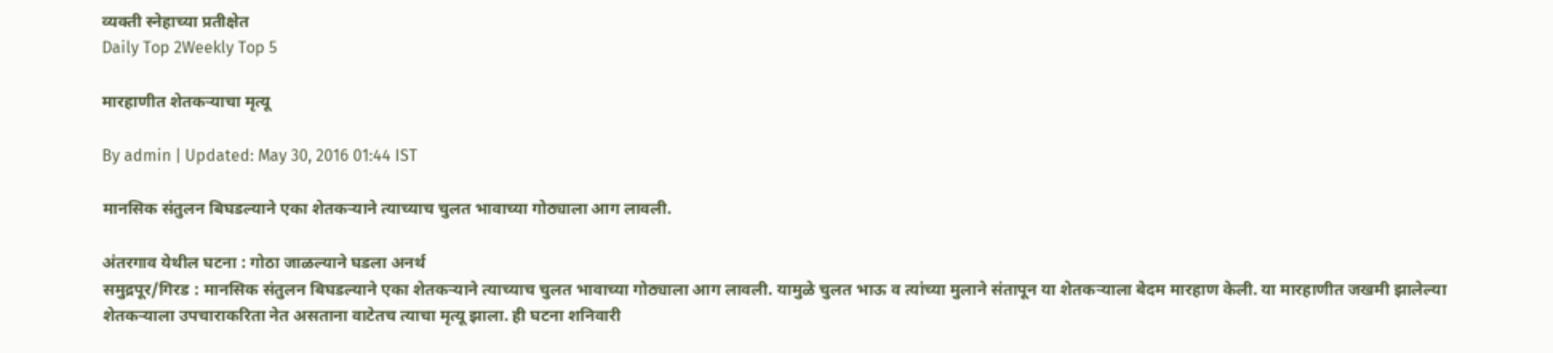व्यक्ती स्नेहाच्या प्रतीक्षेत
Daily Top 2Weekly Top 5

मारहाणीत शेतकऱ्याचा मृत्यू

By admin | Updated: May 30, 2016 01:44 IST

मानसिक संतुलन बिघडल्याने एका शेतकऱ्याने त्याच्याच चुलत भावाच्या गोठ्याला आग लावली.

अंतरगाव येथील घटना : गोठा जाळल्याने घडला अनर्थ
समुद्रपूर/गिरड : मानसिक संतुलन बिघडल्याने एका शेतकऱ्याने त्याच्याच चुलत भावाच्या गोठ्याला आग लावली. यामुळे चुलत भाऊ व त्यांच्या मुलाने संतापून या शेतकऱ्याला बेदम मारहाण केली. या मारहाणीत जखमी झालेल्या शेतकऱ्याला उपचाराकरिता नेत असताना वाटेतच त्याचा मृत्यू झाला. ही घटना शनिवारी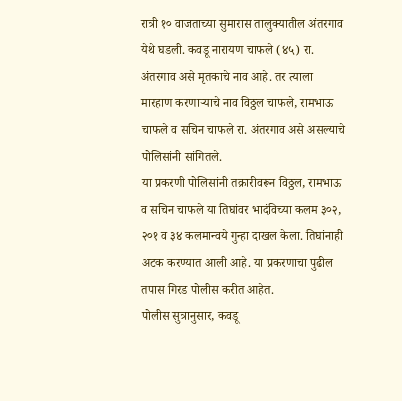रात्री १० वाजताच्या सुमारास तालुक्यातील अंतरगाव येथे घडली. कवडू नारायण चाफले (४५) रा. अंतरगाव असे मृतकाचे नाव आहे. तर त्याला मारहाण करणाऱ्याचे नाव विठ्ठल चाफले, रामभाऊ चाफले व सचिन चाफले रा. अंतरगाव असे असल्याचे पोलिसांनी सांगितले.
या प्रकरणी पोलिसांनी तक्रारीवरून विठ्ठल, रामभाऊ व सचिन चाफले या तिघांवर भादंविच्या कलम ३०२, २०१ व ३४ कलमान्वये गुन्हा दाखल केला. तिघांनाही अटक करण्यात आली आहे. या प्रकरणाचा पुढील तपास गिरड पोलीस करीत आहेत.
पोलीस सुत्रानुसार, कवडू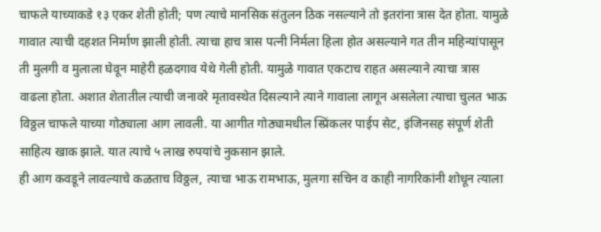चाफले याच्याकडे १३ एकर शेती होती; पण त्याचे मानसिक संतुलन ठिक नसल्याने तो इतरांना त्रास देत होता. यामुळे गावात त्याची दहशत निर्माण झाली होती. त्याचा हाच त्रास पत्नी निर्मला हिला होत असल्याने गत तीन महिन्यांपासून ती मुलगी व मुलाला घेवून माहेरी हळदगाव येथे गेली होती. यामुळे गावात एकटाच राहत असल्याने त्याचा त्रास वाढला होता. अशात शेतातील त्याची जनावरे मृतावस्थेत दिसल्याने त्याने गावाला लागून असलेला त्याचा चुलत भाऊ विठ्ठल चाफले याच्या गोठ्याला आग लावली. या आगीत गोठ्यामधील स्प्रिंकलर पाईप सेट, इंजिनसह संपूर्ण शेती साहित्य खाक झाले. यात त्याचे ५ लाख रुपयांचे नुकसान झाले.
ही आग कवडूने लावल्याचे कळताच विठ्ठल, त्याचा भाऊ रामभाऊ, मुलगा सचिन व काही नागरिकांनी शोधून त्याला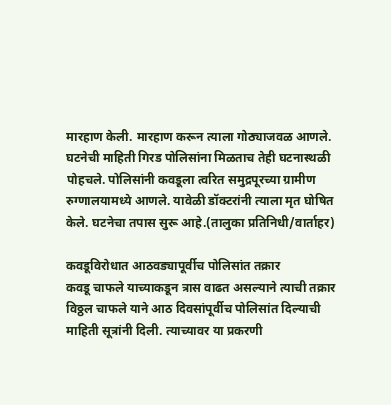मारहाण केली. मारहाण करून त्याला गोठ्याजवळ आणले. घटनेची माहिती गिरड पोलिसांना मिळताच तेही घटनास्थळी पोहचले. पोलिसांनी कवडूला त्वरित समुद्रपूरच्या ग्रामीण रुग्णालयामध्ये आणले. यावेळी डॉक्टरांनी त्याला मृत घोषित केले. घटनेचा तपास सुरू आहे.(तालुका प्रतिनिधी/वार्ताहर)

कवडूविरोधात आठवड्यापूर्वीच पोलिसांत तक्रार
कवडू चाफले याच्याकडून त्रास वाढत असल्याने त्याची तक्रार विठ्ठल चाफले याने आठ दिवसांपूर्वीच पोलिसांत दिल्याची माहिती सूत्रांनी दिली. त्याच्यावर या प्रकरणी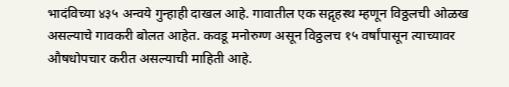भादंविच्या ४३५ अन्वये गुन्हाही दाखल आहे. गावातील एक सद्गृहस्थ म्हणून विठ्ठलची ओळख असल्याचे गावकरी बोलत आहेत. कवडू मनोरुग्ण असून विठ्ठलच १५ वर्षांपासून त्याच्यावर औषधोपचार करीत असल्याची माहिती आहे.